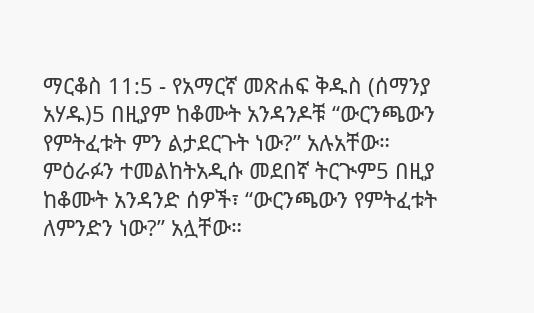ማርቆስ 11:5 - የአማርኛ መጽሐፍ ቅዱስ (ሰማንያ አሃዱ)5 በዚያም ከቆሙት አንዳንዶቹ “ውርንጫውን የምትፈቱት ምን ልታደርጉት ነው?” አሉአቸው። ምዕራፉን ተመልከትአዲሱ መደበኛ ትርጒም5 በዚያ ከቆሙት አንዳንድ ሰዎች፣ “ውርንጫውን የምትፈቱት ለምንድን ነው?” አሏቸው።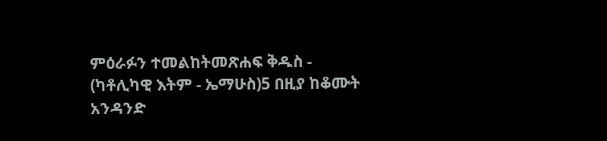ምዕራፉን ተመልከትመጽሐፍ ቅዱስ - (ካቶሊካዊ እትም - ኤማሁስ)5 በዚያ ከቆሙት አንዳንድ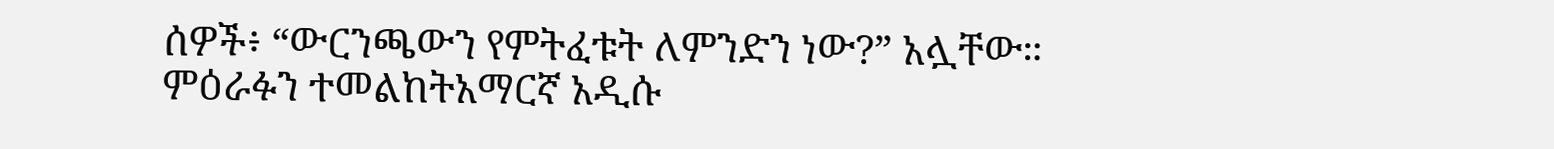ሰዎች፥ “ውርንጫውን የምትፈቱት ለምንድን ነው?” አሏቸው። ምዕራፉን ተመልከትአማርኛ አዲሱ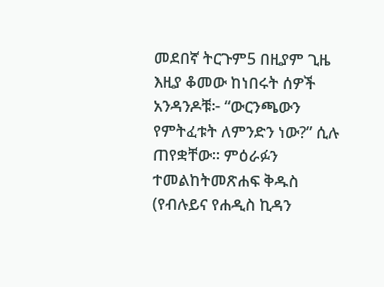መደበኛ ትርጉም5 በዚያም ጊዜ እዚያ ቆመው ከነበሩት ሰዎች አንዳንዶቹ፦ “ውርንጫውን የምትፈቱት ለምንድን ነው?” ሲሉ ጠየቋቸው። ምዕራፉን ተመልከትመጽሐፍ ቅዱስ (የብሉይና የሐዲስ ኪዳን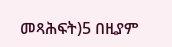መጻሕፍት)5 በዚያም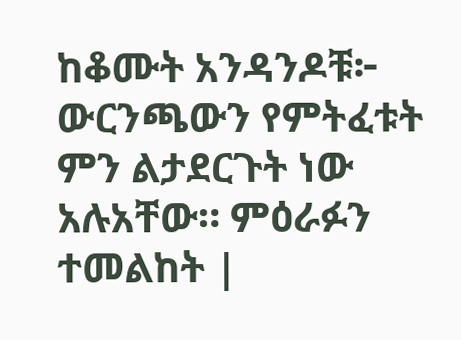ከቆሙት አንዳንዶቹ፦ ውርንጫውን የምትፈቱት ምን ልታደርጉት ነው አሉአቸው። ምዕራፉን ተመልከት |